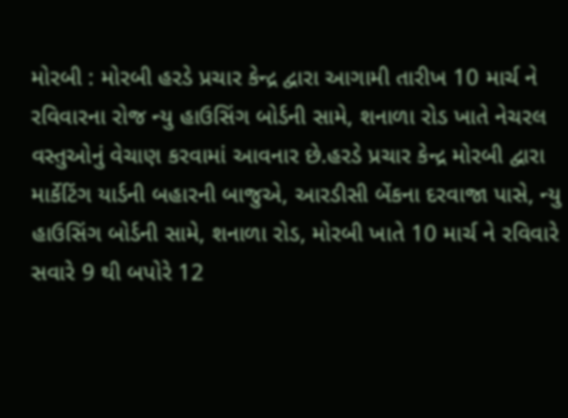મોરબી : મોરબી હરડે પ્રચાર કેન્દ્ર દ્વારા આગામી તારીખ 10 માર્ચ ને રવિવારના રોજ ન્યુ હાઉસિંગ બોર્ડની સામે, શનાળા રોડ ખાતે નેચરલ વસ્તુઓનું વેચાણ કરવામાં આવનાર છે.હરડે પ્રચાર કેન્દ્ર મોરબી દ્વારા માર્કેટિંગ યાર્ડની બહારની બાજુએ, આરડીસી બેંકના દરવાજા પાસે, ન્યુ હાઉસિંગ બોર્ડની સામે, શનાળા રોડ, મોરબી ખાતે 10 માર્ચ ને રવિવારે સવારે 9 થી બપોરે 12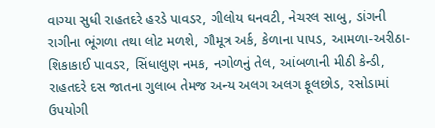વાગ્યા સુધી રાહતદરે હરડે પાવડર, ગીલોય ઘનવટી, નેચરલ સાબુ, ડાંગની રાગીના ભૂંગળા તથા લોટ મળશે, ગૌમૂત્ર અર્ક, કેળાના પાપડ, આમળા-અરીઠા-શિકાકાઈ પાવડર, સિંધાલુણ નમક, નગોળનું તેલ, આંબળાની મીઠી કેન્ડી, રાહતદરે દસ જાતના ગુલાબ તેમજ અન્ય અલગ અલગ ફૂલછોડ, રસોડામાં ઉપયોગી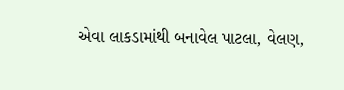એવા લાકડામાંથી બનાવેલ પાટલા, વેલણ,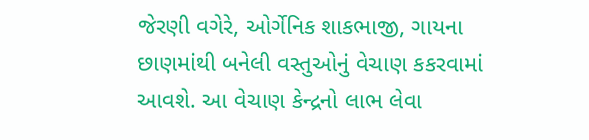જેરણી વગેરે, ઓર્ગેનિક શાકભાજી, ગાયના છાણમાંથી બનેલી વસ્તુઓનું વેચાણ કકરવામાં આવશે. આ વેચાણ કેન્દ્રનો લાભ લેવા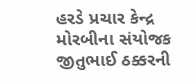હરડે પ્રચાર કેન્દ્ર મોરબીના સંયોજક જીતુભાઈ ઠક્કરની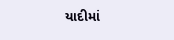યાદીમાં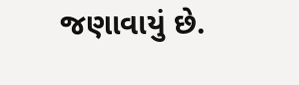જણાવાયું છે.